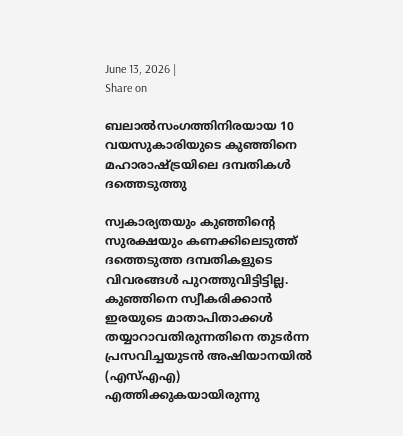June 13, 2026 |
Share on

ബലാല്‍സംഗത്തിനിരയായ 10 വയസുകാരിയുടെ കുഞ്ഞിനെ മഹാരാഷ്ട്രയിലെ ദമ്പതികള്‍ ദത്തെടുത്തു

സ്വകാര്യതയും കുഞ്ഞിന്റെ സുരക്ഷയും കണക്കിലെടുത്ത് ദത്തെടുത്ത ദമ്പതികളുടെ വിവരങ്ങള്‍ പുറത്തുവിട്ടിട്ടില്ല. കുഞ്ഞിനെ സ്വീകരിക്കാന്‍ ഇരയുടെ മാതാപിതാക്കള്‍ തയ്യാറാവതിരുന്നതിനെ തുടര്‍ന്ന പ്രസവിച്ചയുടന്‍ അഷിയാനയില്‍ (എസ്എഎ) എത്തിക്കുകയായിരുന്നു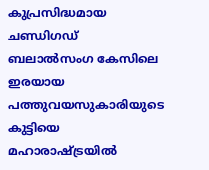കുപ്രസിദ്ധമായ ചണ്ഡിഗഡ് ബലാല്‍സംഗ കേസിലെ ഇരയായ പത്തുവയസുകാരിയുടെ കുട്ടിയെ മഹാരാഷ്ട്രയില്‍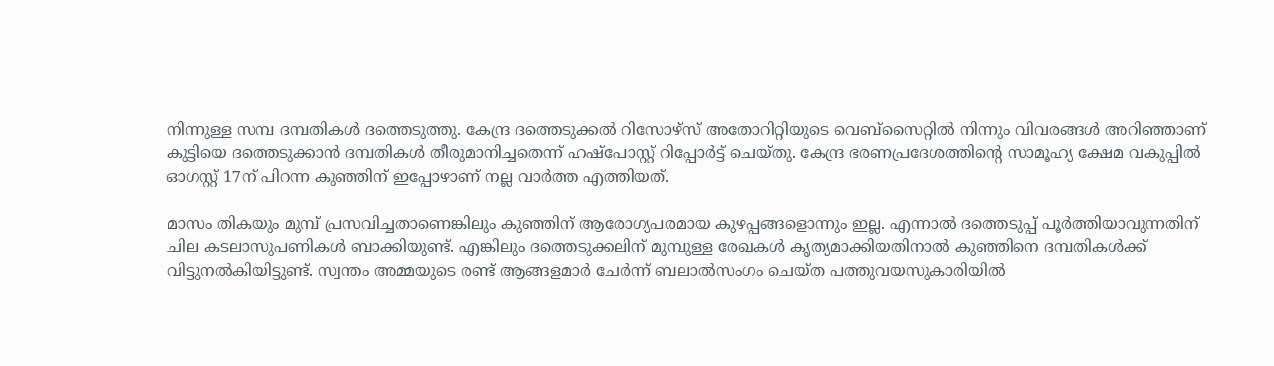നിന്നുള്ള സമ്പ ദമ്പതികള്‍ ദത്തെടുത്തു. കേന്ദ്ര ദത്തെടുക്കല്‍ റിസോഴ്‌സ് അതോറിറ്റിയുടെ വെബ്‌സൈറ്റില്‍ നിന്നും വിവരങ്ങള്‍ അറിഞ്ഞാണ് കുട്ടിയെ ദത്തെടുക്കാന്‍ ദമ്പതികള്‍ തീരുമാനിച്ചതെന്ന് ഹഷ്‌പോസ്റ്റ് റിപ്പോര്‍ട്ട് ചെയ്തു. കേന്ദ്ര ഭരണപ്രദേശത്തിന്റെ സാമൂഹ്യ ക്ഷേമ വകുപ്പില്‍ ഓഗസ്റ്റ് 17ന് പിറന്ന കുഞ്ഞിന് ഇപ്പോഴാണ് നല്ല വാര്‍ത്ത എത്തിയത്.

മാസം തികയും മുമ്പ് പ്രസവിച്ചതാണെങ്കിലും കുഞ്ഞിന് ആരോഗ്യപരമായ കുഴപ്പങ്ങളൊന്നും ഇല്ല. എന്നാല്‍ ദത്തെടുപ്പ് പൂര്‍ത്തിയാവുന്നതിന് ചില കടലാസുപണികള്‍ ബാക്കിയുണ്ട്. എങ്കിലും ദത്തെടുക്കലിന് മുമ്പുള്ള രേഖകള്‍ കൃത്യമാക്കിയതിനാല്‍ കുഞ്ഞിനെ ദമ്പതികള്‍ക്ക് വിട്ടുനല്‍കിയിട്ടുണ്ട്. സ്വന്തം അമ്മയുടെ രണ്ട് ആങ്ങളമാര്‍ ചേര്‍ന്ന് ബലാല്‍സംഗം ചെയ്ത പത്തുവയസുകാരിയില്‍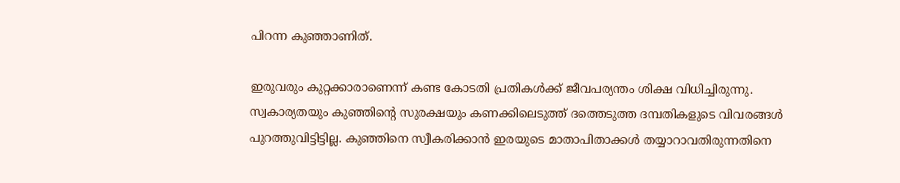പിറന്ന കുഞ്ഞാണിത്.

ഇരുവരും കുറ്റക്കാരാണെന്ന് കണ്ട കോടതി പ്രതികള്‍ക്ക് ജീവപര്യന്തം ശിക്ഷ വിധിച്ചിരുന്നു. സ്വകാര്യതയും കുഞ്ഞിന്റെ സുരക്ഷയും കണക്കിലെടുത്ത് ദത്തെടുത്ത ദമ്പതികളുടെ വിവരങ്ങള്‍ പുറത്തുവിട്ടിട്ടില്ല. കുഞ്ഞിനെ സ്വീകരിക്കാന്‍ ഇരയുടെ മാതാപിതാക്കള്‍ തയ്യാറാവതിരുന്നതിനെ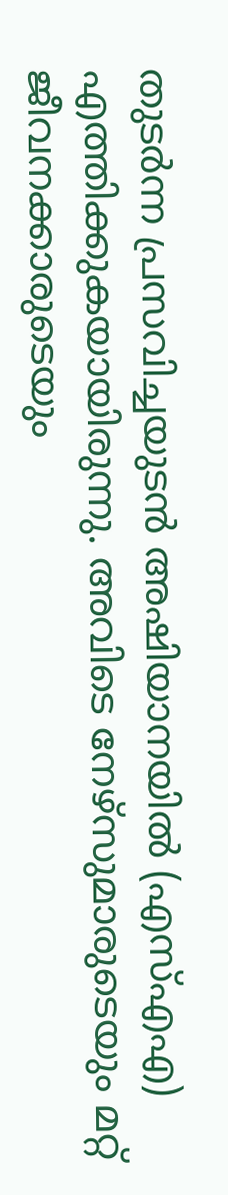തുടര്‍ന്ന പ്രസവിച്ചയുടന്‍ അഷിയാനയില്‍ (എസ്എഎ) എത്തിക്കുകയായിരുന്നു. അവിടെ നേഴ്‌സുമാരുടെയും മറ്റ് ജീവനക്കാരുടെയും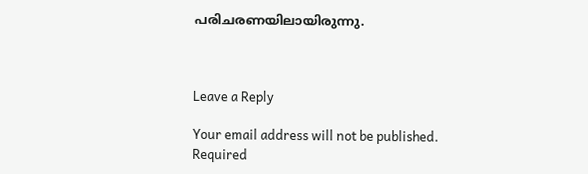പരിചരണയിലായിരുന്നു.



Leave a Reply

Your email address will not be published. Required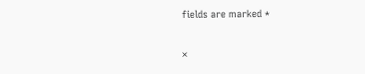fields are marked *

×